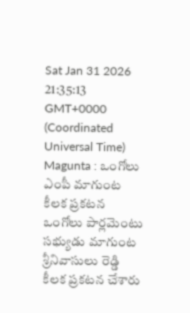Sat Jan 31 2026 21:35:13 GMT+0000 (Coordinated Universal Time)
Magunta : ఒంగోలు ఎంపీ మాగుంట కీలక ప్రకటన
ఒంగోలు పార్లమెంటు సభ్యుడు మాగుంట శ్రీనివాసులు రెడ్డి కీలక ప్రకటన చేశారు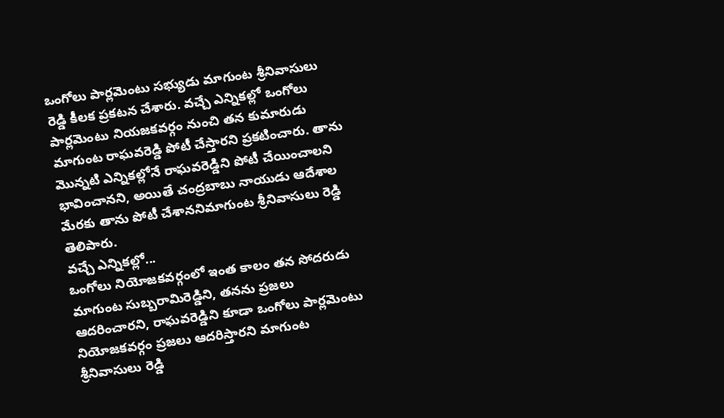ఒంగోలు పార్లమెంటు సభ్యుడు మాగుంట శ్రీనివాసులు రెడ్డి కీలక ప్రకటన చేశారు. వచ్చే ఎన్నికల్లో ఒంగోలు పార్లమెంటు నియజకవర్గం నుంచి తన కుమారుడు మాగుంట రాఘవరెడ్డి పోటీ చేస్తారని ప్రకటించారు. తాను మొన్నటి ఎన్నికల్లోనే రాఘవరెడ్డిని పోటీ చేయించాలని భావించానని, అయితే చంద్రబాబు నాయుడు ఆదేశాల మేరకు తాను పోటీ చేశాననిమాగుంట శ్రీనివాసులు రెడ్డి తెలిపారు.
వచ్చే ఎన్నికల్లో...
ఒంగోలు నియోజకవర్గంలో ఇంత కాలం తన సోదరుడు మాగుంట సుబ్బరామిరెడ్డిని, తనను ప్రజలు ఆదరించారని, రాఘవరెడ్డిని కూడా ఒంగోలు పార్లమెంటు నియోజకవర్గం ప్రజలు ఆదరిస్తారని మాగుంట శ్రీనివాసులు రెడ్డి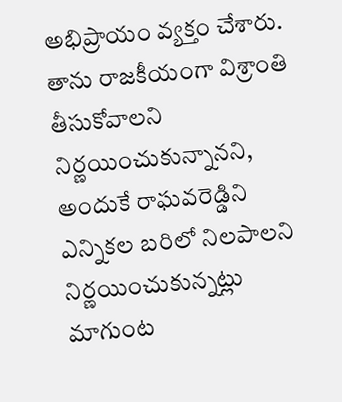అభిప్రాయం వ్యక్తం చేశారు. తాను రాజకీయంగా విశ్రాంతి తీసుకోవాలని నిర్ణయించుకున్నానని, అందుకే రాఘవరెడ్డిని ఎన్నికల బరిలో నిలపాలని నిర్ణయించుకున్నట్లు మాగుంట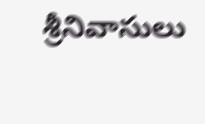శ్రీనివాసులు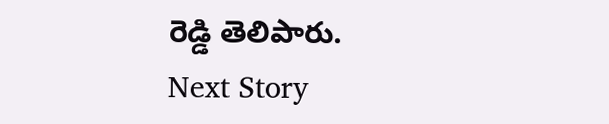రెడ్డి తెలిపారు.
Next Story